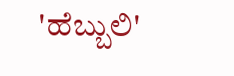'ಹೆಬ್ಬುಲಿ'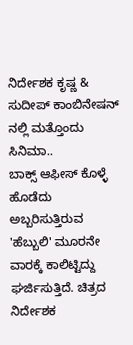ನಿರ್ದೇಶಕ ಕೃಷ್ಣ & ಸುದೀಪ್ ಕಾಂಬಿನೇಷನ್ ನಲ್ಲಿ ಮತ್ತೊಂದು ಸಿನಿಮಾ..
ಬಾಕ್ಸ್ ಆಫೀಸ್ ಕೊಳ್ಳೆ ಹೊಡೆದು ಅಬ್ಬರಿಸುತ್ತಿರುವ 'ಹೆಬ್ಬುಲಿ' ಮೂರನೇ ವಾರಕ್ಕೆ ಕಾಲಿಟ್ಟಿದ್ದು ಘರ್ಜಿಸುತ್ತಿದೆ. ಚಿತ್ರದ ನಿರ್ದೇಶಕ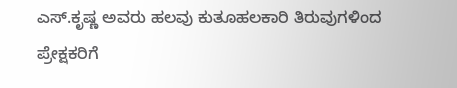ಎಸ್.ಕೃಷ್ಣ ಅವರು ಹಲವು ಕುತೂಹಲಕಾರಿ ತಿರುವುಗಳಿಂದ ಪ್ರೇಕ್ಷಕರಿಗೆ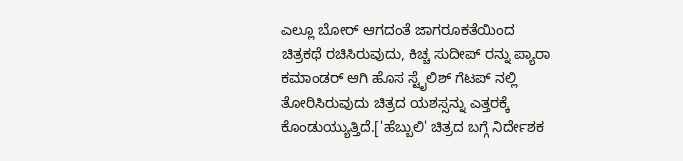ಎಲ್ಲೂ ಬೋರ್ ಆಗದಂತೆ ಜಾಗರೂಕತೆಯಿಂದ ಚಿತ್ರಕಥೆ ರಚಿಸಿರುವುದು, ಕಿಚ್ಚ ಸುದೀಪ್ ರನ್ನು ಪ್ಯಾರಾ ಕಮಾಂಡರ್ ಆಗಿ ಹೊಸ ಸ್ಟೈಲಿಶ್ ಗೆಟಪ್ ನಲ್ಲಿ ತೋರಿಸಿರುವುದು ಚಿತ್ರದ ಯಶಸ್ಸನ್ನು ಎತ್ತರಕ್ಕೆ ಕೊಂಡುಯ್ಯುತ್ತಿದೆ.['ಹೆಬ್ಬುಲಿ' ಚಿತ್ರದ ಬಗ್ಗೆ ನಿರ್ದೇಶಕ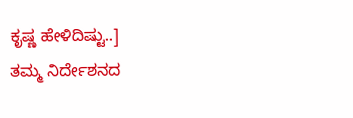ಕೃಷ್ಣ ಹೇಳಿದಿಷ್ಟು..]
ತಮ್ಮ ನಿರ್ದೇಶನದ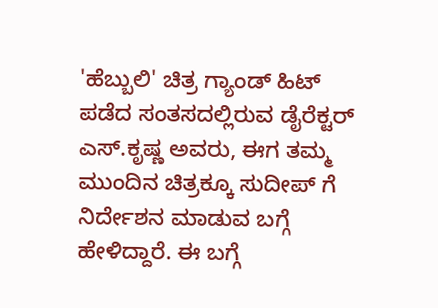'ಹೆಬ್ಬುಲಿ' ಚಿತ್ರ ಗ್ಯಾಂಡ್ ಹಿಟ್ ಪಡೆದ ಸಂತಸದಲ್ಲಿರುವ ಡೈರೆಕ್ಟರ್ ಎಸ್.ಕೃಷ್ಣ ಅವರು, ಈಗ ತಮ್ಮ ಮುಂದಿನ ಚಿತ್ರಕ್ಕೂ ಸುದೀಪ್ ಗೆ ನಿರ್ದೇಶನ ಮಾಡುವ ಬಗ್ಗೆ ಹೇಳಿದ್ದಾರೆ. ಈ ಬಗ್ಗೆ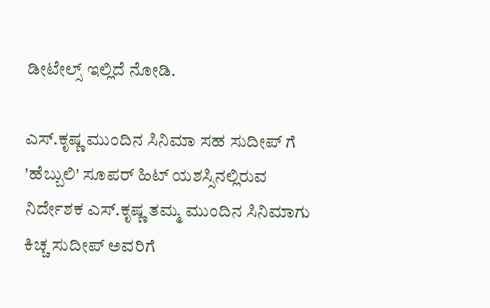ಡೀಟೇಲ್ಸ್ ಇಲ್ಲಿದೆ ನೋಡಿ.

ಎಸ್.ಕೃಷ್ಣ ಮುಂದಿನ ಸಿನಿಮಾ ಸಹ ಸುದೀಪ್ ಗೆ
'ಹೆಬ್ಬುಲಿ' ಸೂಪರ್ ಹಿಟ್ ಯಶಸ್ಸಿನಲ್ಲಿರುವ ನಿರ್ದೇಶಕ ಎಸ್.ಕೃಷ್ಣ ತಮ್ಮ ಮುಂದಿನ ಸಿನಿಮಾಗು ಕಿಚ್ಚ ಸುದೀಪ್ ಅವರಿಗೆ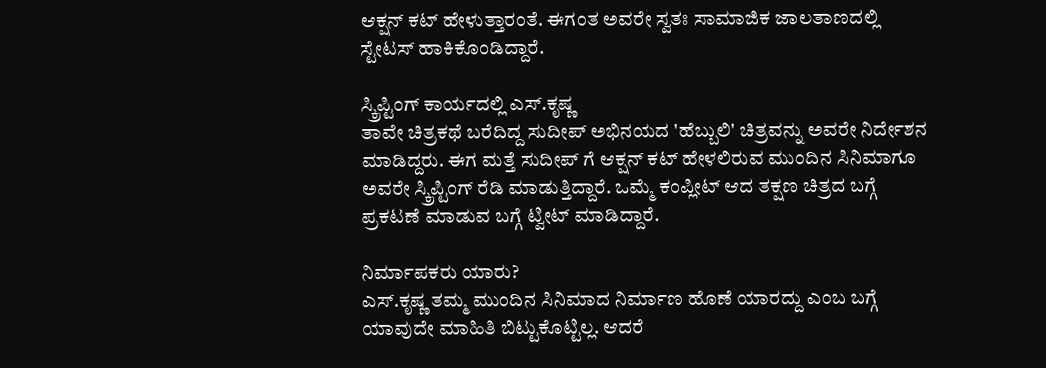ಆಕ್ಷನ್ ಕಟ್ ಹೇಳುತ್ತಾರಂತೆ. ಈಗಂತ ಅವರೇ ಸ್ವತಃ ಸಾಮಾಜಿಕ ಜಾಲತಾಣದಲ್ಲಿ ಸ್ಟೇಟಸ್ ಹಾಕಿಕೊಂಡಿದ್ದಾರೆ.

ಸ್ಕ್ರಿಪ್ಟಿಂಗ್ ಕಾರ್ಯದಲ್ಲಿ ಎಸ್.ಕೃಷ್ಣ
ತಾವೇ ಚಿತ್ರಕಥೆ ಬರೆದಿದ್ದ ಸುದೀಪ್ ಅಭಿನಯದ 'ಹೆಬ್ಬುಲಿ' ಚಿತ್ರವನ್ನು ಅವರೇ ನಿರ್ದೇಶನ ಮಾಡಿದ್ದರು. ಈಗ ಮತ್ತೆ ಸುದೀಪ್ ಗೆ ಆಕ್ಷನ್ ಕಟ್ ಹೇಳಲಿರುವ ಮುಂದಿನ ಸಿನಿಮಾಗೂ ಅವರೇ ಸ್ಕ್ರಿಪ್ಟಿಂಗ್ ರೆಡಿ ಮಾಡುತ್ತಿದ್ದಾರೆ. ಒಮ್ಮೆ ಕಂಪ್ಲೀಟ್ ಆದ ತಕ್ಷಣ ಚಿತ್ರದ ಬಗ್ಗೆ ಪ್ರಕಟಣೆ ಮಾಡುವ ಬಗ್ಗೆ ಟ್ವೀಟ್ ಮಾಡಿದ್ದಾರೆ.

ನಿರ್ಮಾಪಕರು ಯಾರು?
ಎಸ್.ಕೃಷ್ಣ ತಮ್ಮ ಮುಂದಿನ ಸಿನಿಮಾದ ನಿರ್ಮಾಣ ಹೊಣೆ ಯಾರದ್ದು ಎಂಬ ಬಗ್ಗೆ ಯಾವುದೇ ಮಾಹಿತಿ ಬಿಟ್ಟುಕೊಟ್ಟಿಲ್ಲ. ಆದರೆ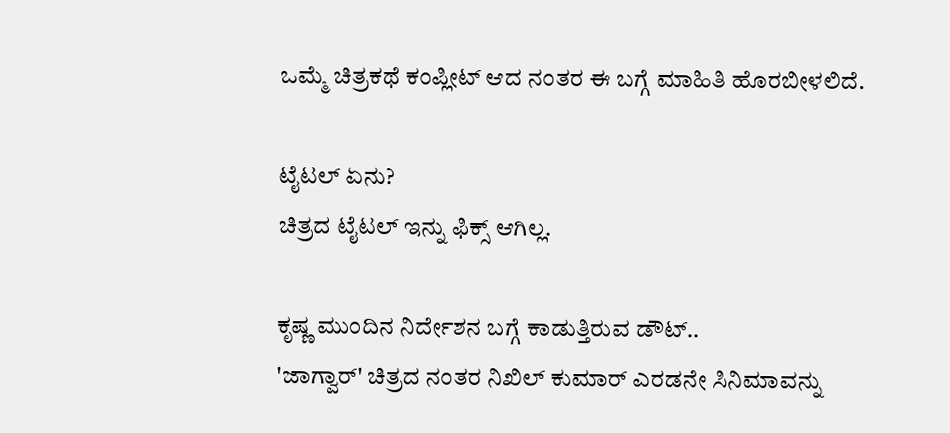ಒಮ್ಮೆ ಚಿತ್ರಕಥೆ ಕಂಪ್ಲೀಟ್ ಆದ ನಂತರ ಈ ಬಗ್ಗೆ ಮಾಹಿತಿ ಹೊರಬೀಳಲಿದೆ.

ಟೈಟಲ್ ಏನು?
ಚಿತ್ರದ ಟೈಟಲ್ ಇನ್ನು ಫಿಕ್ಸ್ ಆಗಿಲ್ಲ.

ಕೃಷ್ಣ ಮುಂದಿನ ನಿರ್ದೇಶನ ಬಗ್ಗೆ ಕಾಡುತ್ತಿರುವ ಡೌಟ್..
'ಜಾಗ್ವಾರ್' ಚಿತ್ರದ ನಂತರ ನಿಖಿಲ್ ಕುಮಾರ್ ಎರಡನೇ ಸಿನಿಮಾವನ್ನು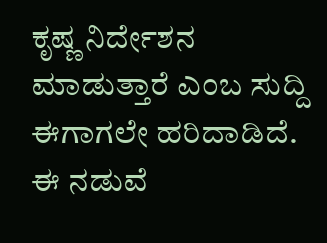ಕೃಷ್ಣ ನಿರ್ದೇಶನ ಮಾಡುತ್ತಾರೆ ಎಂಬ ಸುದ್ದಿ ಈಗಾಗಲೇ ಹರಿದಾಡಿದೆ. ಈ ನಡುವೆ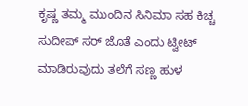ಕೃಷ್ಣ ತಮ್ಮ ಮುಂದಿನ ಸಿನಿಮಾ ಸಹ ಕಿಚ್ಚ ಸುದೀಪ್ ಸರ್ ಜೊತೆ ಎಂದು ಟ್ವೀಟ್ ಮಾಡಿರುವುದು ತಲೆಗೆ ಸಣ್ಣ ಹುಳ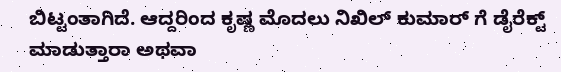ಬಿಟ್ಟಂತಾಗಿದೆ. ಆದ್ದರಿಂದ ಕೃಷ್ಣ ಮೊದಲು ನಿಖಿಲ್ ಕುಮಾರ್ ಗೆ ಡೈರೆಕ್ಟ್ ಮಾಡುತ್ತಾರಾ ಅಥವಾ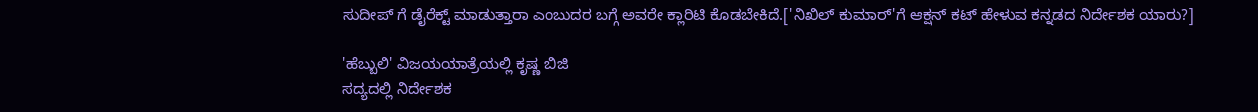ಸುದೀಪ್ ಗೆ ಡೈರೆಕ್ಟ್ ಮಾಡುತ್ತಾರಾ ಎಂಬುದರ ಬಗ್ಗೆ ಅವರೇ ಕ್ಲಾರಿಟಿ ಕೊಡಬೇಕಿದೆ.['ನಿಖಿಲ್ ಕುಮಾರ್'ಗೆ ಆಕ್ಷನ್ ಕಟ್ ಹೇಳುವ ಕನ್ನಡದ ನಿರ್ದೇಶಕ ಯಾರು?]

'ಹೆಬ್ಬುಲಿ' ವಿಜಯಯಾತ್ರೆಯಲ್ಲಿ ಕೃಷ್ಣ ಬಿಜಿ
ಸದ್ಯದಲ್ಲಿ ನಿರ್ದೇಶಕ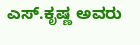ಎಸ್.ಕೃಷ್ಣ ಅವರು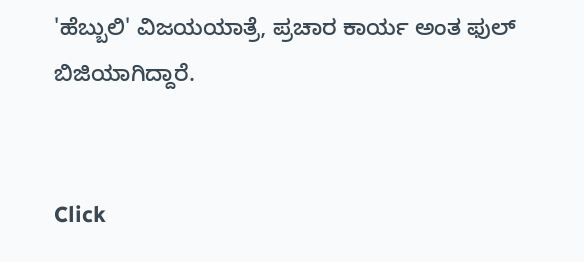'ಹೆಬ್ಬುಲಿ' ವಿಜಯಯಾತ್ರೆ, ಪ್ರಚಾರ ಕಾರ್ಯ ಅಂತ ಫುಲ್ ಬಿಜಿಯಾಗಿದ್ದಾರೆ.


Click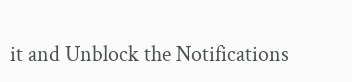it and Unblock the Notifications